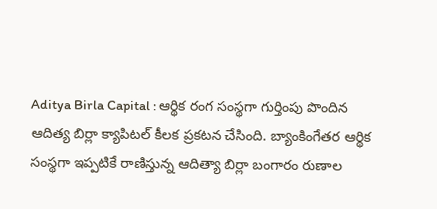Aditya Birla Capital : ఆర్థిక రంగ సంస్థగా గుర్తింపు పొందిన ఆదిత్య బిర్లా క్యాపిటల్‌ కీలక ప్రకటన చేసింది. బ్యాంకింగేతర ఆర్థిక సంస్థగా ఇప్పటికే రాణిస్తున్న ఆదిత్యా బిర్లా బంగారం రుణాల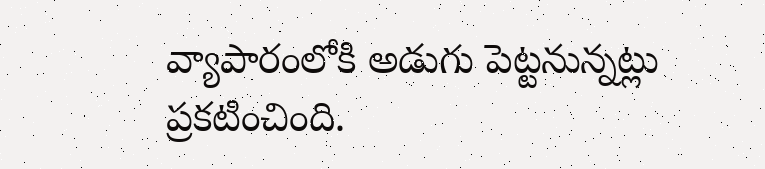వ్యాపారంలోకి అడుగు పెట్టనున్నట్లు ప్రకటించింది.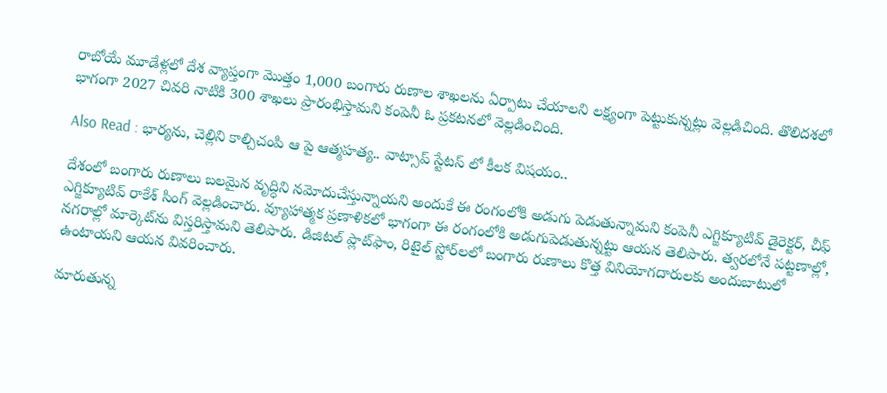రాబోయే మూడేళ్లలో దేశ వ్యాప్తంగా మొత్తం 1,000 బంగారు రుణాల శాఖలను ఏర్పాటు చేయాలని లక్ష్యంగా పెట్టుకున్నట్లు వెల్లడిచింది. తొలిదశలో భాగంగా 2027 చివరి నాటికి 300 శాఖలు ప్రారంభిస్తామని కంపెనీ ఓ ప్రకటనలో వెల్లడించింది.

Also Read : భార్యను, చెల్లిని కాల్చిచంపి ఆ పై ఆత్మహత్య.. వాట్సాప్ స్టేటస్ లో కీలక విషయం..

దేశంలో బంగారు రుణాలు బలమైన వృద్ధిని నమోదుచేస్తున్నాయని అందుకే ఈ రంగంలోకి అడుగు పెడుతున్నామని కంపెనీ ఎగ్జిక్యూటివ్‌ డైరెక్టర్‌, చీఫ్‌ ఎగ్జిక్యూటివ్‌ రాకేశ్‌ సింగ్ వెల్లడించారు. వ్యూహాత్మక ప్రణాళికలో భాగంగా ఈ రంగంలోకి అడుగుపెడుతున్నట్టు ఆయన తెలిపారు. త్వరలోనే పట్టణాల్లో, నగరాల్లో మార్కెట్‌ను విస్తరిస్తామని తెలిపారు. డిజిటల్‌ ప్లాట్‌ఫాం, రిటైల్‌ స్టోర్‌లలో బంగారు రుణాలు కొత్త వినియోగదారులకు అందుబాటులో ఉంటాయని ఆయన వివరించారు.

మారుతున్న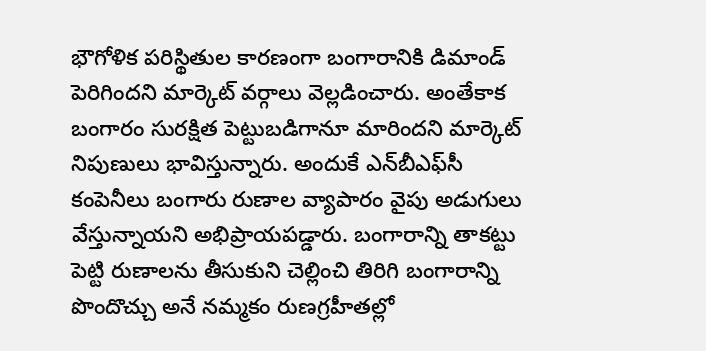భౌగోళిక పరిస్థితుల కారణంగా బంగారానికి డిమాండ్‌ పెరిగిందని మార్కెట్‌ వర్గాలు వెల్లడించారు. అంతేకాక బంగారం సురక్షిత పెట్టుబడిగానూ మారిందని మార్కెట్‌ నిపుణులు భావిస్తున్నారు. అందుకే ఎన్‌బీఎఫ్‌సీ కంపెనీలు బంగారు రుణాల వ్యాపారం వైపు అడుగులు వేస్తున్నాయని అభిప్రాయపడ్డారు. బంగారాన్ని తాకట్టు పెట్టి రుణాలను తీసుకుని చెల్లించి తిరిగి బంగారాన్ని పొందొచ్చు అనే నమ్మకం రుణగ్రహీతల్లో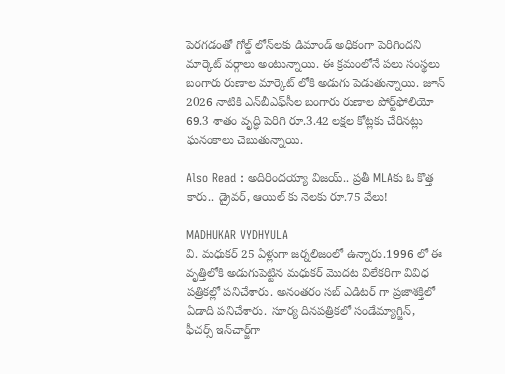పెరగడంతో గోల్డ్‌ లోన్‌లకు డిమాండ్‌ అధికంగా పెరిగిందని మార్కెట్‌ వర్గాలు అంటున్నాయి. ఈ క్రమంలోనే పలు సంస్థలు బంగారు రుణాల మార్కెట్‌ లోకి అడుగు పెడుతున్నాయి. జూన్ 2026 నాటికి ఎన్‌బీఎఫ్‌సీల బంగారు రుణాల పోర్ట్‌ఫోలియో 69.3 శాతం వృద్ధి పెరిగి రూ.3.42 లక్షల కోట్లకు చేరినట్లు ఘనంకాలు చెబుతున్నాయి.

Also Read : అదిరిందయ్యా విజయ్.. ప్రతీ MLAకు ఓ కొత్త కారు.. డ్రైవర్, ఆయిల్ కు నెలకు రూ.75 వేలు!

MADHUKAR VYDHYULA
వి. మధుకర్‌ 25 ఏళ్లుగా జర్నలిజంలో ఉన్నారు.1996 లో ఈ వృత్తిలోకి అడుగుపెట్టిన మధుకర్‌ మొదట విలేకరిగా వివిధ పత్రికల్లో పనిచేశారు. అనంతరం సబ్‌ ఎడిటర్‌ గా ప్రజాశక్తిలో ఏడాది పనిచేశారు. సూర్య దినపత్రికలో సండేమ్యాగ్జిన్‌, ఫీచర్స్‌ ఇన్‌చార్జ్‌గా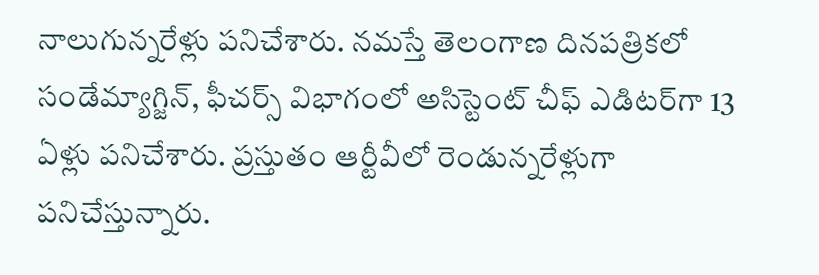నాలుగున్నరేళ్లు పనిచేశారు. నమస్తే తెలంగాణ దినపత్రికలో సండేమ్యాగ్జిన్‌, ఫీచర్స్‌ విభాగంలో అసిస్టెంట్‌ చీఫ్‌ ఎడిటర్‌గా 13 ఏళ్లు పనిచేశారు. ప్రస్తుతం ఆర్టీవీలో రెండున్నరేళ్లుగా పనిచేస్తున్నారు.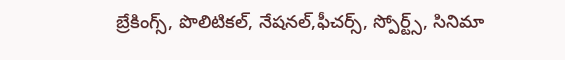బ్రేకింగ్స్, పొలిటికల్, నేషనల్,ఫీచర్స్‌, స్పోర్ట్స్, సినిమా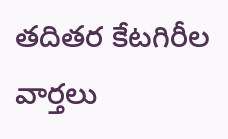తదితర కేటగిరీల వార్తలు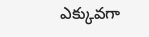ఎక్కువగా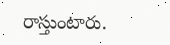రాస్తుంటారు.